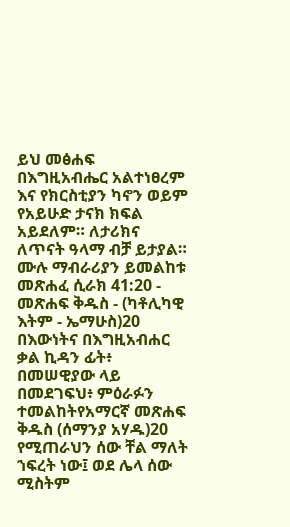ይህ መፅሐፍ በእግዚአብሔር አልተነፀረም እና የክርስቲያን ካኖን ወይም የአይሁድ ታናክ ክፍል አይደለም። ለታሪክና ለጥናት ዓላማ ብቻ ይታያል። ሙሉ ማብራሪያን ይመልከቱ መጽሐፈ ሲራክ 41:20 - መጽሐፍ ቅዱስ - (ካቶሊካዊ እትም - ኤማሁስ)20 በእውነትና በእግዚአብሐር ቃል ኪዳን ፊት፥ በመሠዊያው ላይ በመደገፍህ፥ ምዕራፉን ተመልከትየአማርኛ መጽሐፍ ቅዱስ (ሰማንያ አሃዱ)20 የሚጠራህን ሰው ቸል ማለት ኀፍረት ነው፤ ወደ ሌላ ሰው ሚስትም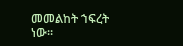መመልከት ኀፍረት ነው።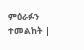ምዕራፉን ተመልከት |